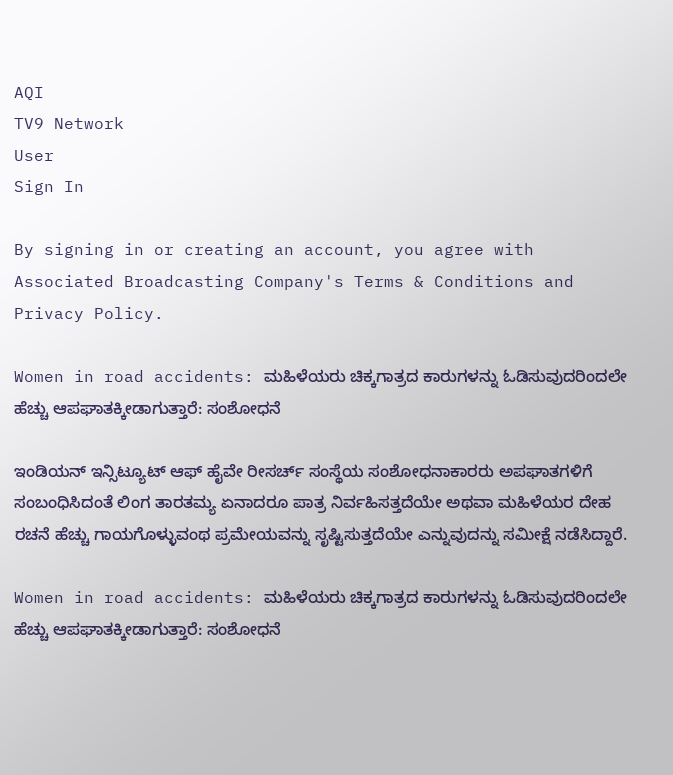AQI
TV9 Network
User
Sign In

By signing in or creating an account, you agree with Associated Broadcasting Company's Terms & Conditions and Privacy Policy.

Women in road accidents: ಮಹಿಳೆಯರು ಚಿಕ್ಕಗಾತ್ರದ ಕಾರುಗಳನ್ನು ಓಡಿಸುವುದರಿಂದಲೇ ಹೆಚ್ಚು ಆಪಘಾತಕ್ಕೀಡಾಗುತ್ತಾರೆ: ಸಂಶೋಧನೆ

ಇಂಡಿಯನ್ ಇನ್ಸಿಟ್ಯೂಟ್ ಆಫ್ ಹೈವೇ ರೀಸರ್ಚ್ ಸಂಸ್ಥೆಯ ಸಂಶೋಧನಾಕಾರರು ಅಪಘಾತಗಳಿಗೆ ಸಂಬಂಧಿಸಿದಂತೆ ಲಿಂಗ ತಾರತಮ್ಯ ಏನಾದರೂ ಪಾತ್ರ ನಿರ್ವಹಿಸತ್ತದೆಯೇ ಅಥವಾ ಮಹಿಳೆಯರ ದೇಹ ರಚನೆ ಹೆಚ್ಚು ಗಾಯಗೊಳ್ಳುವಂಥ ಪ್ರಮೇಯವನ್ನು ಸೃಷ್ಟಿಸುತ್ತದೆಯೇ ಎನ್ನುವುದನ್ನು ಸಮೀಕ್ಷೆ ನಡೆಸಿದ್ದಾರೆ.

Women in road accidents: ಮಹಿಳೆಯರು ಚಿಕ್ಕಗಾತ್ರದ ಕಾರುಗಳನ್ನು ಓಡಿಸುವುದರಿಂದಲೇ ಹೆಚ್ಚು ಆಪಘಾತಕ್ಕೀಡಾಗುತ್ತಾರೆ: ಸಂಶೋಧನೆ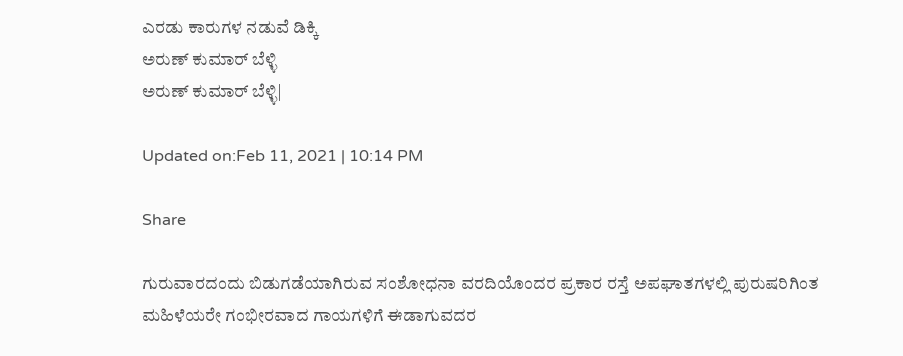ಎರಡು ಕಾರುಗಳ ನಡುವೆ ಡಿಕ್ಕಿ
ಅರುಣ್ ಕುಮಾರ್ ಬೆಳ್ಳಿ
ಅರುಣ್ ಕುಮಾರ್ ಬೆಳ್ಳಿ|

Updated on:Feb 11, 2021 | 10:14 PM

Share

ಗುರುವಾರದಂದು ಬಿಡುಗಡೆಯಾಗಿರುವ ಸಂಶೋಧನಾ ವರದಿಯೊಂದರ ಪ್ರಕಾರ ರಸ್ತೆ ಅಪಘಾತಗಳಲ್ಲಿ ಪುರುಷರಿಗಿಂತ ಮಹಿಳೆಯರೇ ಗಂಭೀರವಾದ ಗಾಯಗಳಿಗೆ ಈಡಾಗುವದರ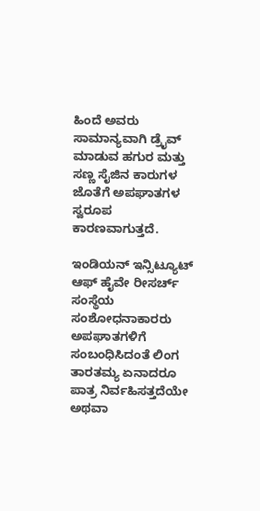ಹಿಂದೆ ಅವರು ಸಾಮಾನ್ಯವಾಗಿ ಡ್ರೈವ್ ಮಾಡುವ ಹಗುರ ಮತ್ತು ಸಣ್ಣ ಸೈಜಿನ ಕಾರುಗಳ ಜೊತೆಗೆ ಅಪಘಾತಗಳ ಸ್ವರೂಪ ಕಾರಣವಾಗುತ್ತದೆ.

ಇಂಡಿಯನ್ ಇನ್ಸಿಟ್ಯೂಟ್ ಆಫ್ ಹೈವೇ ರೀಸರ್ಚ್ ಸಂಸ್ಥೆಯ ಸಂಶೋಧನಾಕಾರರು ಅಪಘಾತಗಳಿಗೆ ಸಂಬಂಧಿಸಿದಂತೆ ಲಿಂಗ ತಾರತಮ್ಯ ಏನಾದರೂ ಪಾತ್ರ ನಿರ್ವಹಿಸತ್ತದೆಯೇ ಅಥವಾ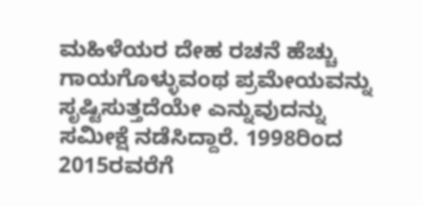ಮಹಿಳೆಯರ ದೇಹ ರಚನೆ ಹೆಚ್ಚು ಗಾಯಗೊಳ್ಳುವಂಥ ಪ್ರಮೇಯವನ್ನು ಸೃಷ್ಟಿಸುತ್ತದೆಯೇ ಎನ್ನುವುದನ್ನು ಸಮೀಕ್ಷೆ ನಡೆಸಿದ್ದಾರೆ. 1998ರಿಂದ 2015ರವರೆಗೆ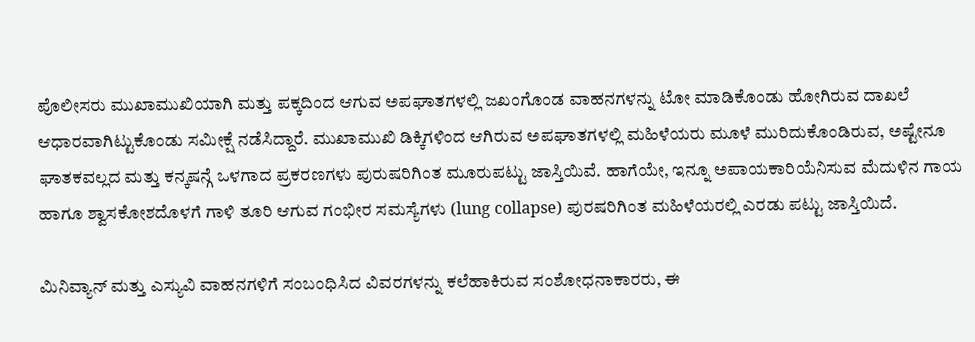ಪೊಲೀಸರು ಮುಖಾಮುಖಿಯಾಗಿ ಮತ್ತು ಪಕ್ಕದಿಂದ ಆಗುವ ಅಪಘಾತಗಳಲ್ಲಿ ಜಖಂಗೊಂಡ ವಾಹನಗಳನ್ನು ಟೋ ಮಾಡಿಕೊಂಡು ಹೋಗಿರುವ ದಾಖಲೆ ಆಧಾರವಾಗಿಟ್ಟುಕೊಂಡು ಸಮೀಕ್ಷೆ ನಡೆಸಿದ್ದಾರೆ. ಮುಖಾಮುಖಿ ಡಿಕ್ಕಿಗಳಿಂದ ಆಗಿರುವ ಅಪಘಾತಗಳಲ್ಲಿ ಮಹಿಳೆಯರು ಮೂಳೆ ಮುರಿದುಕೊಂಡಿರುವ, ಅಷ್ಟೇನೂ ಘಾತಕವಲ್ಲದ ಮತ್ತು ಕನ್ಕಷನ್ಗೆ ಒಳಗಾದ ಪ್ರಕರಣಗಳು ಪುರುಷರಿಗಿಂತ ಮೂರುಪಟ್ಟು ಜಾಸ್ತಿಯಿವೆ. ಹಾಗೆಯೇ, ಇನ್ನೂ ಅಪಾಯಕಾರಿಯೆನಿಸುವ ಮೆದುಳಿನ ಗಾಯ ಹಾಗೂ ಶ್ವಾಸಕೋಶದೊಳಗೆ ಗಾಳಿ ತೂರಿ ಆಗುವ ಗಂಭೀರ ಸಮಸ್ಯೆಗಳು (lung collapse) ಪುರಷರಿಗಿಂತ ಮಹಿಳೆಯರಲ್ಲಿ ಎರಡು ಪಟ್ಟು ಜಾಸ್ತಿಯಿದೆ.

ಮಿನಿವ್ಯಾನ್ ಮತ್ತು ಎಸ್ಯುವಿ ವಾಹನಗಳಿಗೆ ಸಂಬಂಧಿಸಿದ ವಿವರಗಳನ್ನು ಕಲೆಹಾಕಿರುವ ಸಂಶೋಧನಾಕಾರರು, ಈ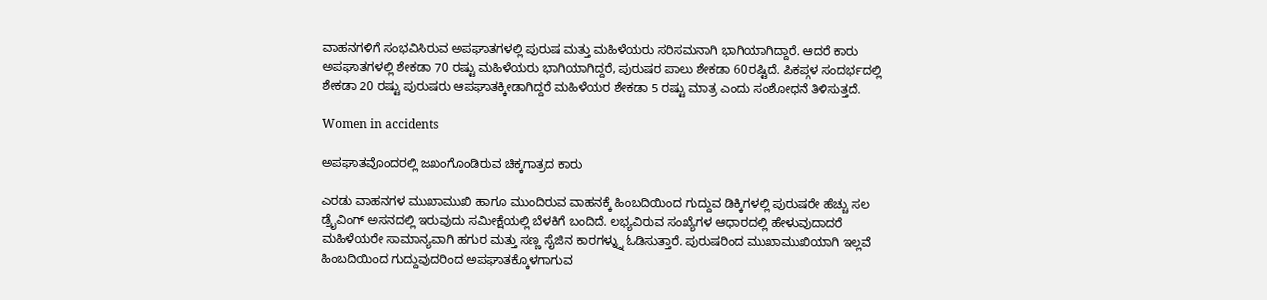ವಾಹನಗಳಿಗೆ ಸಂಭವಿಸಿರುವ ಅಪಘಾತಗಳಲ್ಲಿ ಪುರುಷ ಮತ್ತು ಮಹಿಳೆಯರು ಸರಿಸಮನಾಗಿ ಭಾಗಿಯಾಗಿದ್ದಾರೆ. ಆದರೆ ಕಾರು ಅಪಘಾತಗಳಲ್ಲಿ ಶೇಕಡಾ 70 ರಷ್ಟು ಮಹಿಳೆಯರು ಭಾಗಿಯಾಗಿದ್ದರೆ, ಪುರುಷರ ಪಾಲು ಶೇಕಡಾ 60ರಷ್ಟಿದೆ. ಪಿಕಪ್ಗಳ ಸಂದರ್ಭದಲ್ಲಿ ಶೇಕಡಾ 20 ರಷ್ಟು ಪುರುಷರು ಆಪಘಾತಕ್ಕೀಡಾಗಿದ್ದರೆ ಮಹಿಳೆಯರ ಶೇಕಡಾ 5 ರಷ್ಟು ಮಾತ್ರ ಎಂದು ಸಂಶೋಧನೆ ತಿಳಿಸುತ್ತದೆ.

Women in accidents

ಅಪಘಾತವೊಂದರಲ್ಲಿ ಜಖಂಗೊಂಡಿರುವ ಚಿಕ್ಕಗಾತ್ರದ ಕಾರು

ಎರಡು ವಾಹನಗಳ ಮುಖಾಮುಖಿ ಹಾಗೂ ಮುಂದಿರುವ ವಾಹನಕ್ಕೆ ಹಿಂಬದಿಯಿಂದ ಗುದ್ದುವ ಡಿಕ್ಕಿಗಳಲ್ಲಿ ಪುರುಷರೇ ಹೆಚ್ಚು ಸಲ ಡ್ರೈವಿಂಗ್ ಅಸನದಲ್ಲಿ ಇರುವುದು ಸಮೀಕ್ಷೆಯಲ್ಲಿ ಬೆಳಕಿಗೆ ಬಂದಿದೆ. ಲಭ್ಯವಿರುವ ಸಂಖ್ಯೆಗಳ ಆಧಾರದಲ್ಲಿ ಹೇಳುವುದಾದರೆ ಮಹಿಳೆಯರೇ ಸಾಮಾನ್ಯವಾಗಿ ಹಗುರ ಮತ್ತು ಸಣ್ಣ ಸೈಜಿನ ಕಾರಗಳ್ನ್ನು ಓಡಿಸುತ್ತಾರೆ. ಪುರುಷರಿಂದ ಮುಖಾಮುಖಿಯಾಗಿ ಇಲ್ಲವೆ ಹಿಂಬದಿಯಿಂದ ಗುದ್ದುವುದರಿಂದ ಅಪಘಾತಕ್ಕೊಳಗಾಗುವ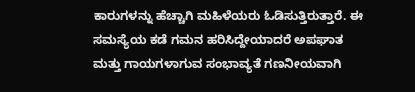ಕಾರುಗಳನ್ನು ಹೆಚ್ಚಾಗಿ ಮಹಿಳೆಯರು ಓಡಿಸುತ್ತಿರುತ್ತಾರೆ. ಈ ಸಮಸ್ಯೆಯ ಕಡೆ ಗಮನ ಹರಿಸಿದ್ದೇಯಾದರೆ ಅಪಘಾತ ಮತ್ತು ಗಾಯಗಳಾಗುವ ಸಂಭಾವ್ಯತೆ ಗಣನೀಯವಾಗಿ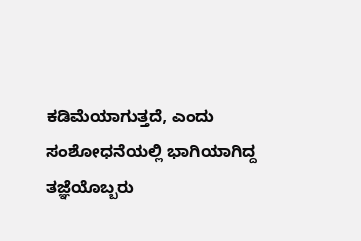ಕಡಿಮೆಯಾಗುತ್ತದೆ, ಎಂದು ಸಂಶೋಧನೆಯಲ್ಲಿ ಭಾಗಿಯಾಗಿದ್ದ ತಜ್ಞೆಯೊಬ್ಬರು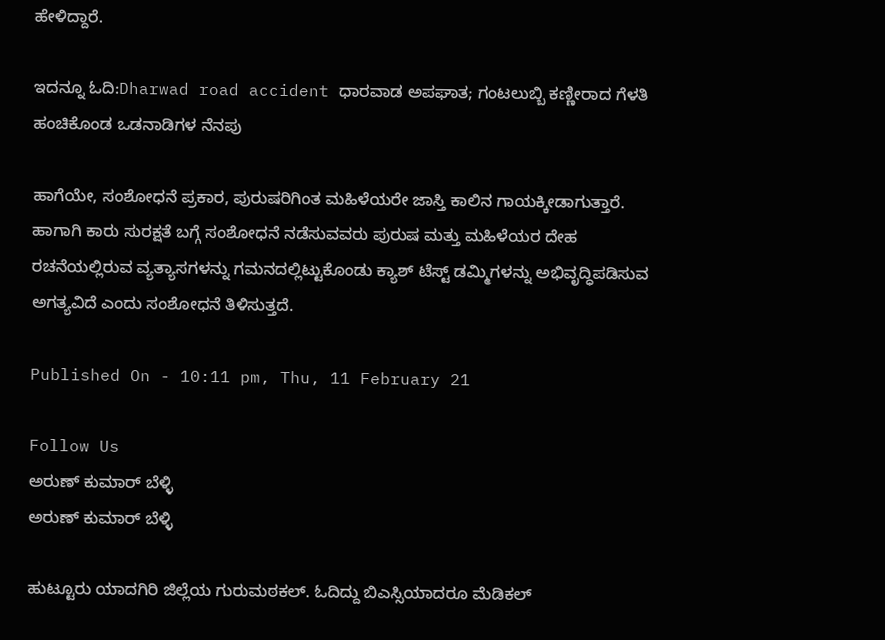ಹೇಳಿದ್ದಾರೆ.

ಇದನ್ನೂ ಓದಿ:Dharwad road accident ಧಾರವಾಡ ಅಪಘಾತ; ಗಂಟಲುಬ್ಬಿ ಕಣ್ಣೀರಾದ ಗೆಳತಿ ಹಂಚಿಕೊಂಡ ಒಡನಾಡಿಗಳ ನೆನಪು

ಹಾಗೆಯೇ, ಸಂಶೋಧನೆ ಪ್ರಕಾರ, ಪುರುಷರಿಗಿಂತ ಮಹಿಳೆಯರೇ ಜಾಸ್ತಿ ಕಾಲಿನ ಗಾಯಕ್ಕೀಡಾಗುತ್ತಾರೆ. ಹಾಗಾಗಿ ಕಾರು ಸುರಕ್ಷತೆ ಬಗ್ಗೆ ಸಂಶೋಧನೆ ನಡೆಸುವವರು ಪುರುಷ ಮತ್ತು ಮಹಿಳೆಯರ ದೇಹ ರಚನೆಯಲ್ಲಿರುವ ವ್ಯತ್ಯಾಸಗಳನ್ನು ಗಮನದಲ್ಲಿಟ್ಟುಕೊಂಡು ಕ್ಯಾಶ್ ಟೆಸ್ಟ್ ಡಮ್ಮಿಗಳನ್ನು ಅಭಿವೃದ್ಧಿಪಡಿಸುವ ಅಗತ್ಯವಿದೆ ಎಂದು ಸಂಶೋಧನೆ ತಿಳಿಸುತ್ತದೆ.

Published On - 10:11 pm, Thu, 11 February 21

Follow Us
ಅರುಣ್ ಕುಮಾರ್ ಬೆಳ್ಳಿ
ಅರುಣ್ ಕುಮಾರ್ ಬೆಳ್ಳಿ

ಹುಟ್ಟೂರು ಯಾದಗಿರಿ ಜಿಲ್ಲೆಯ ಗುರುಮಠಕಲ್. ಓದಿದ್ದು ಬಿಎಸ್ಸಿಯಾದರೂ ಮೆಡಿಕಲ್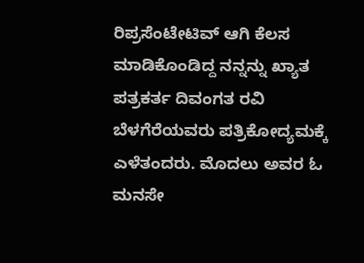ರಿಪ್ರಸೆಂಟೇಟಿವ್ ಆಗಿ ಕೆಲಸ ಮಾಡಿಕೊಂಡಿದ್ದ ನನ್ನನ್ನು ಖ್ಯಾತ ಪತ್ರಕರ್ತ ದಿವಂಗತ ರವಿ ಬೆಳಗೆರೆಯವರು ಪತ್ರಿಕೋದ್ಯಮಕ್ಕೆ ಎಳೆತಂದರು. ಮೊದಲು ಅವರ ಓ ಮನಸೇ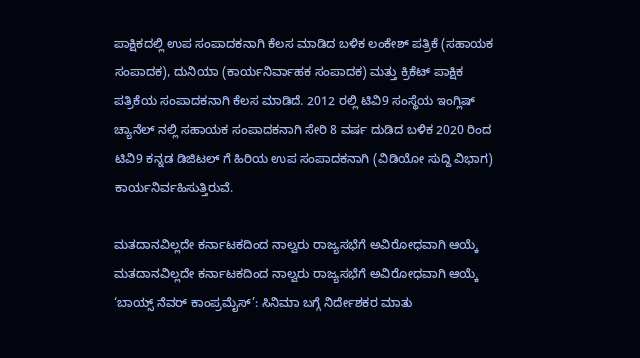ಪಾಕ್ಷಿಕದಲ್ಲಿ ಉಪ ಸಂಪಾದಕನಾಗಿ ಕೆಲಸ ಮಾಡಿದ ಬಳಿಕ ಲಂಕೇಶ್ ಪತ್ರಿಕೆ (ಸಹಾಯಕ ಸಂಪಾದಕ), ದುನಿಯಾ (ಕಾರ್ಯನಿರ್ವಾಹಕ ಸಂಪಾದಕ) ಮತ್ತು ಕ್ರಿಕೆಟ್ ಪಾಕ್ಷಿಕ ಪತ್ರಿಕೆಯ ಸಂಪಾದಕನಾಗಿ ಕೆಲಸ ಮಾಡಿದೆ. 2012 ರಲ್ಲಿ ಟಿವಿ9 ಸಂಸ್ಥೆಯ ಇಂಗ್ಲಿಷ್ ಚ್ಯಾನೆಲ್ ನಲ್ಲಿ ಸಹಾಯಕ ಸಂಪಾದಕನಾಗಿ ಸೇರಿ 8 ವರ್ಷ ದುಡಿದ ಬಳಿಕ 2020 ರಿಂದ ಟಿವಿ9 ಕನ್ನಡ ಡಿಜಿಟಲ್ ಗೆ ಹಿರಿಯ ಉಪ ಸಂಪಾದಕನಾಗಿ (ವಿಡಿಯೋ ಸುದ್ದಿ ವಿಭಾಗ) ಕಾರ್ಯನಿರ್ವಹಿಸುತ್ತಿರುವೆ.

ಮತದಾನವಿಲ್ಲದೇ ಕರ್ನಾಟಕದಿಂದ ನಾಲ್ವರು ರಾಜ್ಯಸಭೆಗೆ ಅವಿರೋಧವಾಗಿ ಆಯ್ಕೆ
ಮತದಾನವಿಲ್ಲದೇ ಕರ್ನಾಟಕದಿಂದ ನಾಲ್ವರು ರಾಜ್ಯಸಭೆಗೆ ಅವಿರೋಧವಾಗಿ ಆಯ್ಕೆ
‘ಬಾಯ್ಸ್ ನೆವರ್ ಕಾಂಪ್ರಮೈಸ್’: ಸಿನಿಮಾ ಬಗ್ಗೆ ನಿರ್ದೇಶಕರ ಮಾತು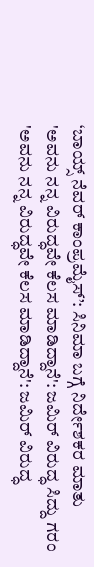‘ಬಾಯ್ಸ್ ನೆವರ್ ಕಾಂಪ್ರಮೈಸ್’: ಸಿನಿಮಾ ಬಗ್ಗೆ ನಿರ್ದೇಶಕರ ಮಾತು
'ಅವನು ನನ್ನ ವಿರುದ್ಧವೇ ಕೆಲಸ ಮಾಡಿದ್ದಾನೆ': ಜಮಿರ್ ವಿರುದ್ಧ ಸಿದ್ದು ಗರಂ
'ಅವನು ನನ್ನ ವಿರುದ್ಧವೇ ಕೆಲಸ ಮಾಡಿದ್ದಾನೆ': ಜಮಿರ್ ವಿರುದ್ಧ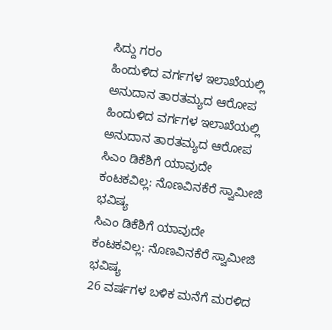ಸಿದ್ದು ಗರಂ
ಹಿಂದುಳಿದ ವರ್ಗಗಳ ಇಲಾಖೆಯಲ್ಲಿ ಅನುದಾನ ತಾರತಮ್ಯದ ಆರೋಪ
ಹಿಂದುಳಿದ ವರ್ಗಗಳ ಇಲಾಖೆಯಲ್ಲಿ ಅನುದಾನ ತಾರತಮ್ಯದ ಆರೋಪ
ಸಿಎಂ ಡಿಕೆಶಿಗೆ ಯಾವುದೇ ಕಂಟಕವಿಲ್ಲ: ನೊಣವಿನಕೆರೆ ಸ್ವಾಮೀಜಿ ಭವಿಷ್ಯ
ಸಿಎಂ ಡಿಕೆಶಿಗೆ ಯಾವುದೇ ಕಂಟಕವಿಲ್ಲ: ನೊಣವಿನಕೆರೆ ಸ್ವಾಮೀಜಿ ಭವಿಷ್ಯ
26 ವರ್ಷಗಳ ಬಳಿಕ ಮನೆಗೆ ಮರಳಿದ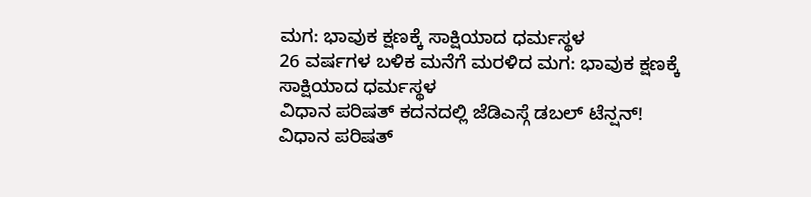ಮಗ: ಭಾವುಕ ಕ್ಷಣಕ್ಕೆ ಸಾಕ್ಷಿಯಾದ ಧರ್ಮಸ್ಥಳ
26 ವರ್ಷಗಳ ಬಳಿಕ ಮನೆಗೆ ಮರಳಿದ ಮಗ: ಭಾವುಕ ಕ್ಷಣಕ್ಕೆ ಸಾಕ್ಷಿಯಾದ ಧರ್ಮಸ್ಥಳ
ವಿಧಾನ ಪರಿಷತ್ ಕದನದಲ್ಲಿ ಜೆಡಿಎಸ್ಗೆ ಡಬಲ್ ಟೆನ್ಷನ್!
ವಿಧಾನ ಪರಿಷತ್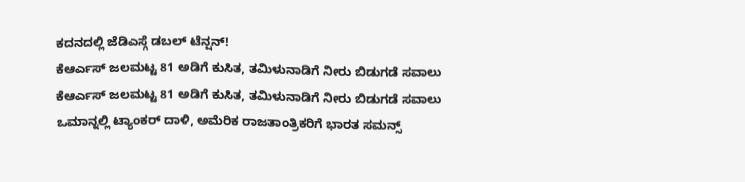ಕದನದಲ್ಲಿ ಜೆಡಿಎಸ್ಗೆ ಡಬಲ್ ಟೆನ್ಷನ್!
ಕೆಆರ್ಎಸ್ ಜಲಮಟ್ಟ 81 ಅಡಿಗೆ ಕುಸಿತ, ತಮಿಳುನಾಡಿಗೆ ನೀರು ಬಿಡುಗಡೆ ಸವಾಲು
ಕೆಆರ್ಎಸ್ ಜಲಮಟ್ಟ 81 ಅಡಿಗೆ ಕುಸಿತ, ತಮಿಳುನಾಡಿಗೆ ನೀರು ಬಿಡುಗಡೆ ಸವಾಲು
ಒಮಾನ್ನಲ್ಲಿ ಟ್ಯಾಂಕರ್ ದಾಳಿ, ಅಮೆರಿಕ ರಾಜತಾಂತ್ರಿಕರಿಗೆ ಭಾರತ ಸಮನ್ಸ್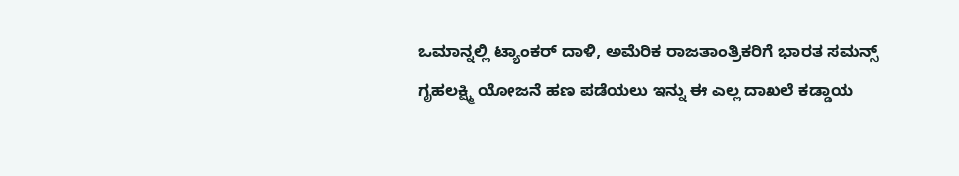ಒಮಾನ್ನಲ್ಲಿ ಟ್ಯಾಂಕರ್ ದಾಳಿ, ಅಮೆರಿಕ ರಾಜತಾಂತ್ರಿಕರಿಗೆ ಭಾರತ ಸಮನ್ಸ್
ಗೃಹಲಕ್ಷ್ಮಿ ಯೋಜನೆ ಹಣ ಪಡೆಯಲು ಇನ್ನು ಈ ಎಲ್ಲ ದಾಖಲೆ ಕಡ್ಡಾಯ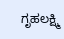ಗೃಹಲಕ್ಷ್ಮಿ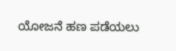ಯೋಜನೆ ಹಣ ಪಡೆಯಲು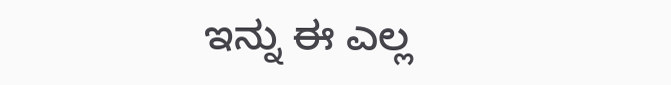ಇನ್ನು ಈ ಎಲ್ಲ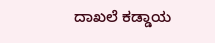ದಾಖಲೆ ಕಡ್ಡಾಯ